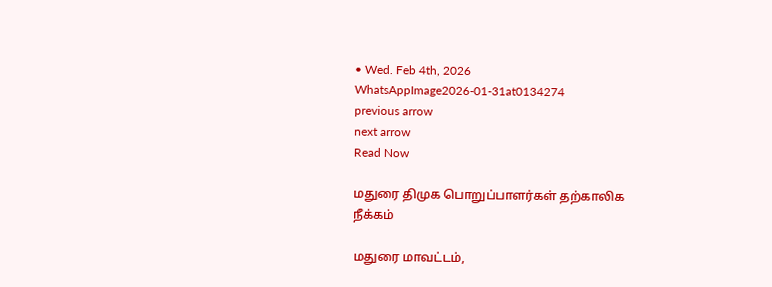• Wed. Feb 4th, 2026
WhatsAppImage2026-01-31at0134274
previous arrow
next arrow
Read Now

மதுரை திமுக பொறுப்பாளர்கள் தற்காலிக நீக்கம்

மதுரை மாவட்டம்,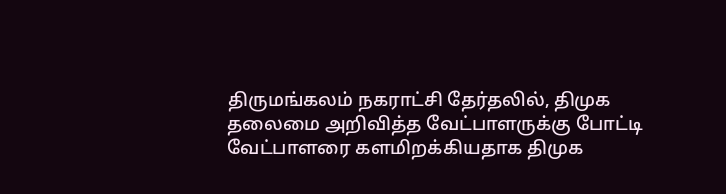திருமங்கலம் நகராட்சி தேர்தலில், திமுக தலைமை அறிவித்த வேட்பாளருக்கு போட்டி வேட்பாளரை களமிறக்கியதாக திமுக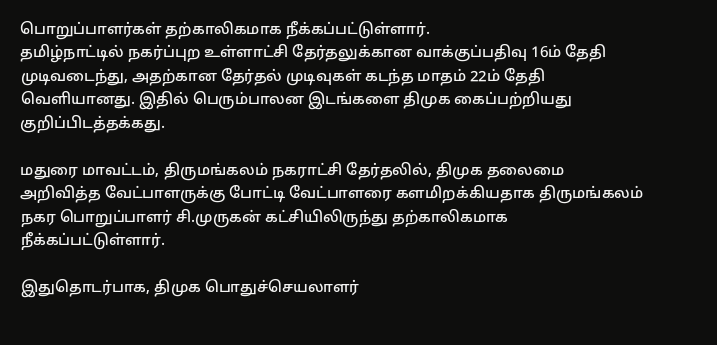பொறுப்பாளர்கள் தற்காலிகமாக நீக்கப்பட்டுள்ளார்.
தமிழ்நாட்டில் நகர்ப்புற உள்ளாட்சி தேர்தலுக்கான வாக்குப்பதிவு 16ம் தேதி முடிவடைந்து, அதற்கான தேர்தல் முடிவுகள் கடந்த மாதம் 22ம் தேதி வெளியானது. இதில் பெரும்பாலன இடங்களை திமுக கைப்பற்றியது குறிப்பிடத்தக்கது.

மதுரை மாவட்டம், திருமங்கலம் நகராட்சி தேர்தலில், திமுக தலைமை அறிவித்த வேட்பாளருக்கு போட்டி வேட்பாளரை களமிறக்கியதாக திருமங்கலம் நகர பொறுப்பாளர் சி.முருகன் கட்சியிலிருந்து தற்காலிகமாக நீக்கப்பட்டுள்ளார்.

இதுதொடர்பாக, திமுக பொதுச்செயலாளர்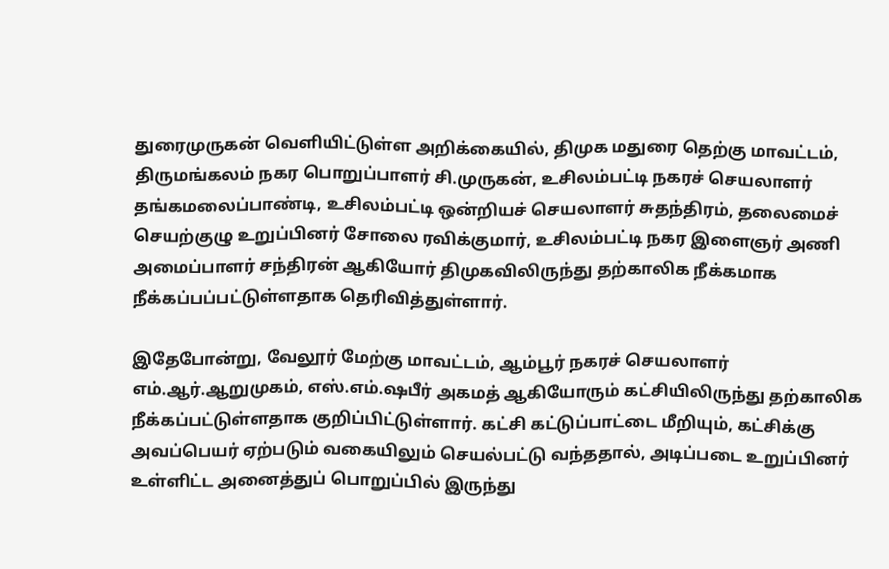துரைமுருகன் வெளியிட்டுள்ள அறிக்கையில், திமுக மதுரை தெற்கு மாவட்டம், திருமங்கலம் நகர பொறுப்பாளர் சி.முருகன், உசிலம்பட்டி நகரச் செயலாளர் தங்கமலைப்பாண்டி, உசிலம்பட்டி ஒன்றியச் செயலாளர் சுதந்திரம், தலைமைச் செயற்குழு உறுப்பினர் சோலை ரவிக்குமார், உசிலம்பட்டி நகர இளைஞர் அணி அமைப்பாளர் சந்திரன் ஆகியோர் திமுகவிலிருந்து தற்காலிக நீக்கமாக நீக்கப்பப்பட்டுள்ளதாக தெரிவித்துள்ளார்.

இதேபோன்று, வேலூர் மேற்கு மாவட்டம், ஆம்பூர் நகரச் செயலாளர் எம்.ஆர்.ஆறுமுகம், எஸ்.எம்.ஷபீர் அகமத் ஆகியோரும் கட்சியிலிருந்து தற்காலிக நீக்கப்பட்டுள்ளதாக குறிப்பிட்டுள்ளார். கட்சி கட்டுப்பாட்டை மீறியும், கட்சிக்கு அவப்பெயர் ஏற்படும் வகையிலும் செயல்பட்டு வந்ததால், அடிப்படை உறுப்பினர் உள்ளிட்ட அனைத்துப் பொறுப்பில் இருந்து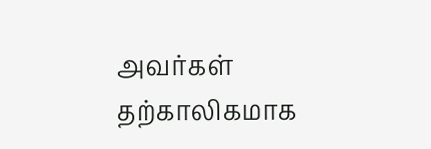அவர்கள் தற்காலிகமாக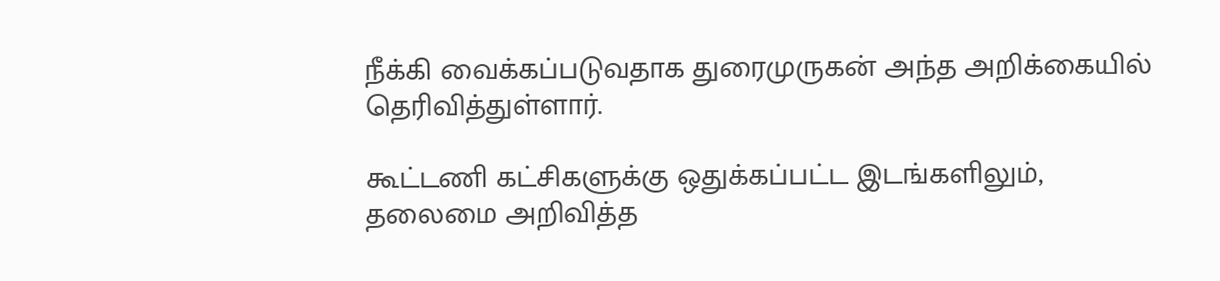நீக்கி வைக்கப்படுவதாக துரைமுருகன் அந்த அறிக்கையில் தெரிவித்துள்ளார்.

கூட்டணி கட்சிகளுக்கு ஒதுக்கப்பட்ட இடங்களிலும், தலைமை அறிவித்த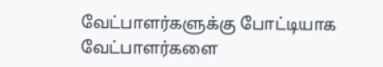வேட்பாளர்களுக்கு போட்டியாக வேட்பாளர்களை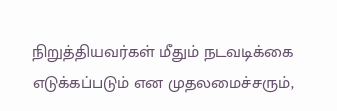நிறுத்தியவர்கள் மீதும் நடவடிக்கை எடுக்கப்படும் என முதலமைச்சரும்,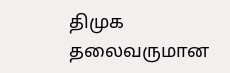திமுக தலைவருமான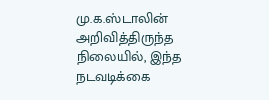மு.க.ஸ்டாலின் அறிவித்திருந்த நிலையில், இந்த நடவடிக்கை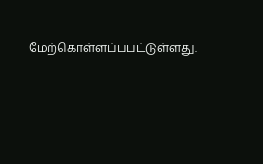மேற்கொள்ளப்பபட்டுள்ளது.